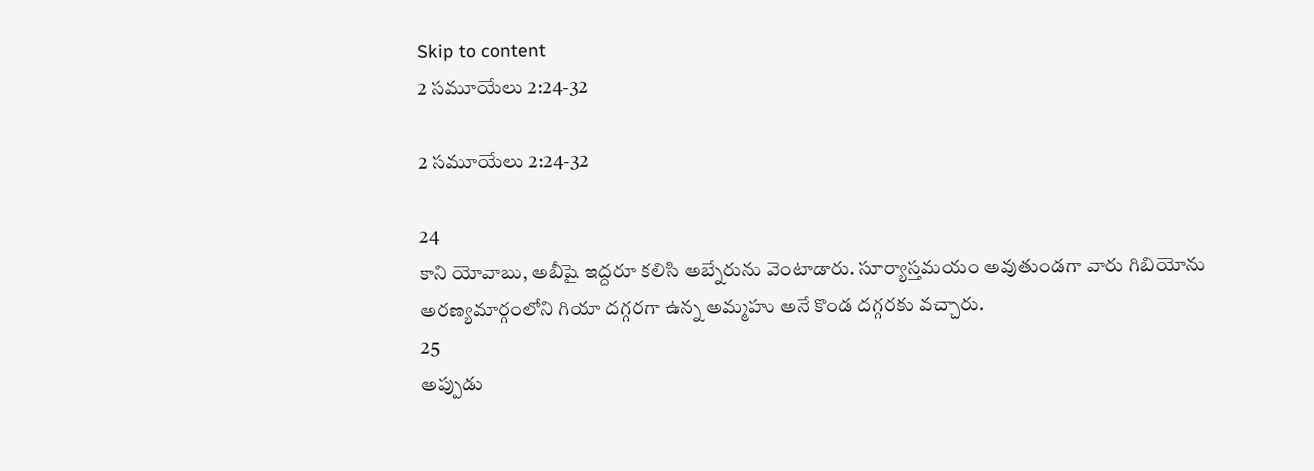Skip to content
2 సమూయేలు 2:24-32

2 సమూయేలు 2:24-32

24
కాని యోవాబు, అబీషై ఇద్దరూ కలిసి అబ్నేరును వెంటాడారు. సూర్యాస్తమయం అవుతుండగా వారు గిబియోను అరణ్యమార్గంలోని గియా దగ్గరగా ఉన్న అమ్మహు అనే కొండ దగ్గరకు వచ్చారు.
25
అప్పుడు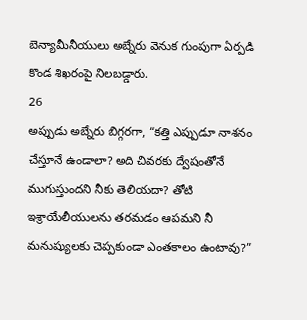బెన్యామీనీయులు అబ్నేరు వెనుక గుంపుగా ఏర్పడి కొండ శిఖరంపై నిలబడ్డారు.
26
అప్పుడు అబ్నేరు బిగ్గరగా, “కత్తి ఎప్పుడూ నాశనం చేస్తూనే ఉండాలా? అది చివరకు ద్వేషంతోనే ముగుస్తుందని నీకు తెలియదా? తోటి ఇశ్రాయేలీయులను తరమడం ఆపమని నీ మనుష్యులకు చెప్పకుండా ఎంతకాలం ఉంటావు?”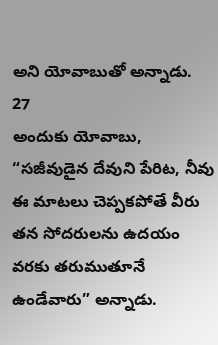అని యోవాబుతో అన్నాడు.
27
అందుకు యోవాబు, “సజీవుడైన దేవుని పేరిట, నీవు ఈ మాటలు చెప్పకపోతే వీరు తన సోదరులను ఉదయం వరకు తరుముతూనే ఉండేవారు” అన్నాడు.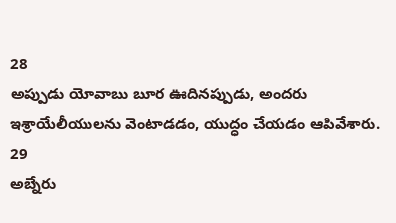28
అప్పుడు యోవాబు బూర ఊదినప్పుడు, అందరు ఇశ్రాయేలీయులను వెంటాడడం, యుద్ధం చేయడం ఆపివేశారు.
29
అబ్నేరు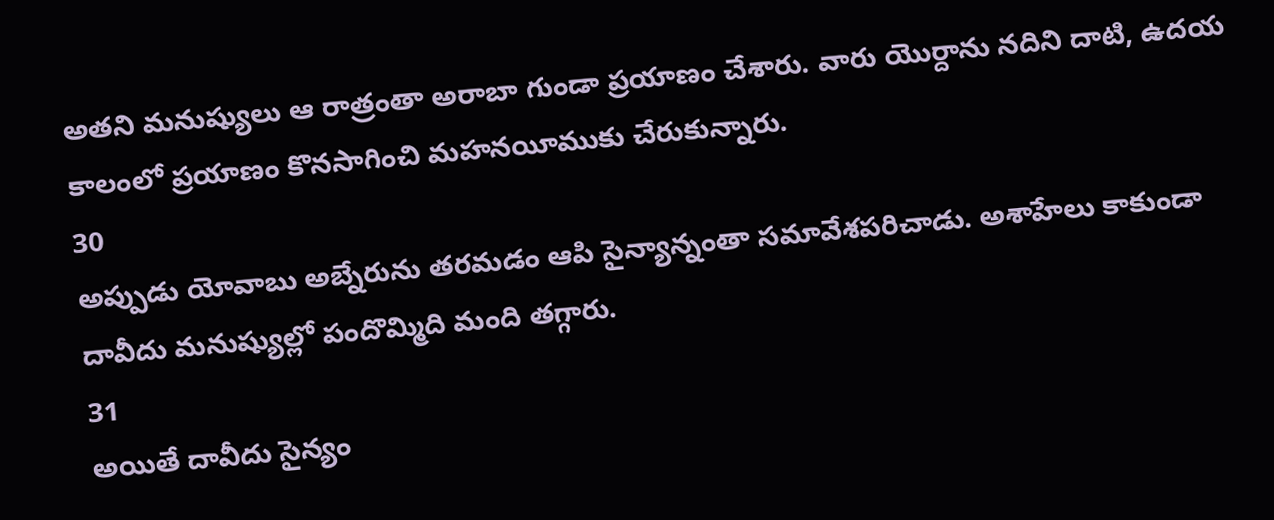అతని మనుష్యులు ఆ రాత్రంతా అరాబా గుండా ప్రయాణం చేశారు. వారు యొర్దాను నదిని దాటి, ఉదయ కాలంలో ప్రయాణం కొనసాగించి మహనయీముకు చేరుకున్నారు.
30
అప్పుడు యోవాబు అబ్నేరును తరమడం ఆపి సైన్యాన్నంతా సమావేశపరిచాడు. అశాహేలు కాకుండా దావీదు మనుష్యుల్లో పందొమ్మిది మంది తగ్గారు.
31
అయితే దావీదు సైన్యం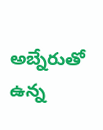అబ్నేరుతో ఉన్న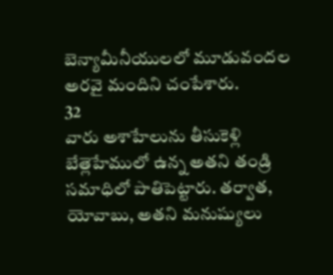బెన్యామీనీయులలో మూడువందల అరవై మందిని చంపేశారు.
32
వారు అశాహేలును తీసుకెళ్లి బేత్లెహేములో ఉన్న అతని తండ్రి సమాధిలో పాతిపెట్టారు. తర్వాత, యోవాబు, అతని మనుష్యులు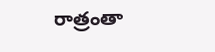రాత్రంతా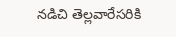నడిచి తెల్లవారేసరికి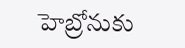హెబ్రోనుకు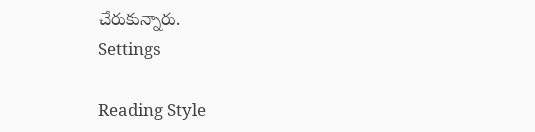చేరుకున్నారు.
Settings

Reading Style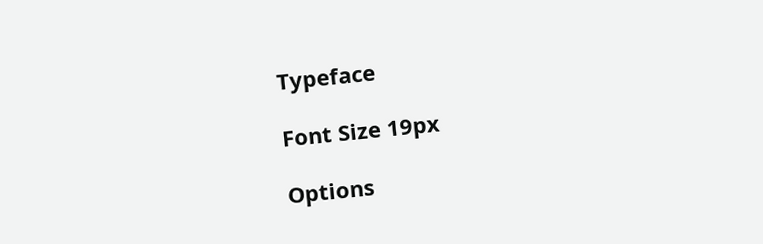Typeface

Font Size 19px

Options